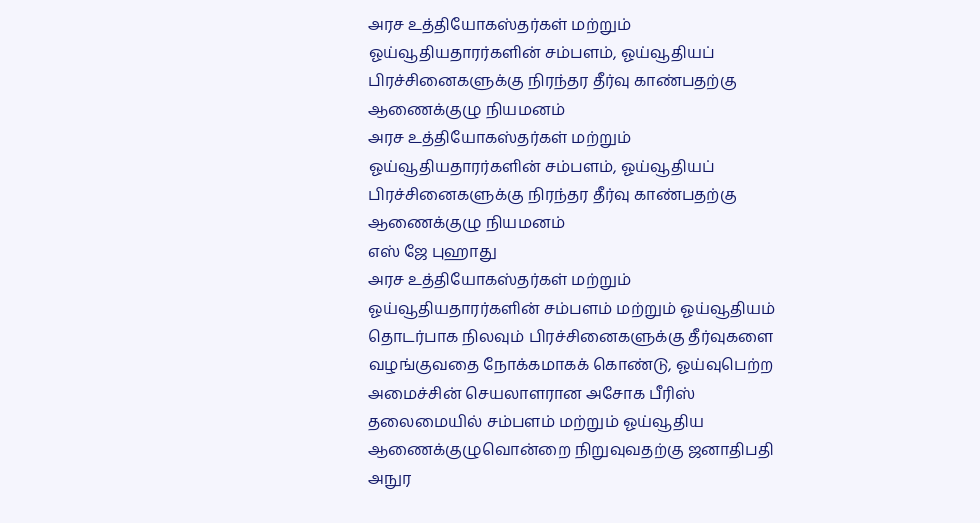அரச உத்தியோகஸ்தர்கள் மற்றும் ஓய்வூதியதாரர்களின் சம்பளம், ஓய்வூதியப் பிரச்சினைகளுக்கு நிரந்தர தீர்வு காண்பதற்கு ஆணைக்குழு நியமனம்
அரச உத்தியோகஸ்தர்கள் மற்றும் ஓய்வூதியதாரர்களின் சம்பளம், ஓய்வூதியப் பிரச்சினைகளுக்கு நிரந்தர தீர்வு காண்பதற்கு ஆணைக்குழு நியமனம்
எஸ் ஜே புஹாது
அரச உத்தியோகஸ்தர்கள் மற்றும் ஓய்வூதியதாரர்களின் சம்பளம் மற்றும் ஓய்வூதியம் தொடர்பாக நிலவும் பிரச்சினைகளுக்கு தீர்வுகளை வழங்குவதை நோக்கமாகக் கொண்டு, ஓய்வுபெற்ற அமைச்சின் செயலாளரான அசோக பீரிஸ் தலைமையில் சம்பளம் மற்றும் ஓய்வூதிய ஆணைக்குழுவொன்றை நிறுவுவதற்கு ஜனாதிபதி அநுர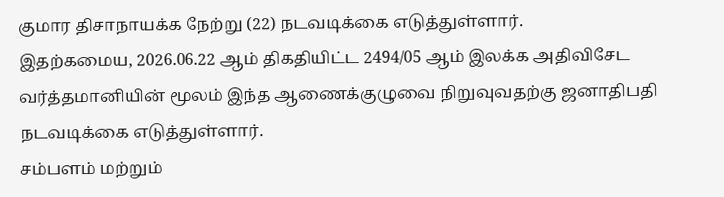குமார திசாநாயக்க நேற்று (22) நடவடிக்கை எடுத்துள்ளார்.
இதற்கமைய, 2026.06.22 ஆம் திகதியிட்ட 2494/05 ஆம் இலக்க அதிவிசேட வர்த்தமானியின் மூலம் இந்த ஆணைக்குழுவை நிறுவுவதற்கு ஜனாதிபதி நடவடிக்கை எடுத்துள்ளார்.
சம்பளம் மற்றும்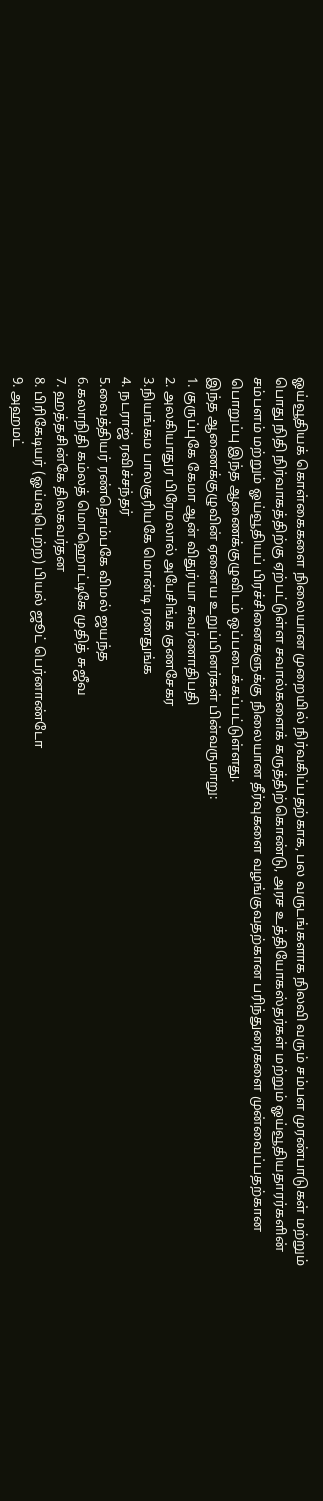ஓய்வூதியக் கொள்கைகளை நிலையான முறையில் நிர்வகிப்பதற்காக, பல வருடங்களாக நிலவி வரும் சம்பள முரண்பாடுகள் மற்றும் பொது நிதி நிர்வாகத்திற்கு ஏற்பட்டுள்ள சவால்களைக் கருத்திற்கொண்டு, அரச உத்தியோகஸ்தர்கள் மற்றும் ஓய்வூதியதாரர்களின் சம்பளம் மற்றும் ஓய்வூதியப் பிரச்சினைகளுக்கு நிலையான தீர்வுகளை வழங்குவதற்கான பரிந்துரைகளை முன்வைப்பதற்கான பொறுப்பு இந்த ஆணைக்குழுவிடம் ஒப்படைக்கப்பட்டுள்ளது.
இந்த ஆணைக்குழுவின் ஏனைய உறுப்பினர்கள் பின்வருமாறு:
1. குருப்புகே கேமா ஆன் விதுர்யா சுவர்ணாதிபதி
2. அலகியாதுர பிரேமலால் அபேசிங்க குணசேகர
3.நியங்கம பாலசூரியகே மொன்டி ரணதுங்க
4. நடராஜ் ரவிச்சந்தர்
5.வைத்தியர் ரண்தொம்பகே விமல் ஜயந்த
6.கலாநிதி கம்லத் மொஹொட்டிகே முதித் சுஜீவ
7. ஹத்தசின்கே திலகவர்தன
8. பிரிகேடியர் (ஓய்வுபெற்ற) பியல் ஜூட் பெர்னாண்டோ
9. அஹமட்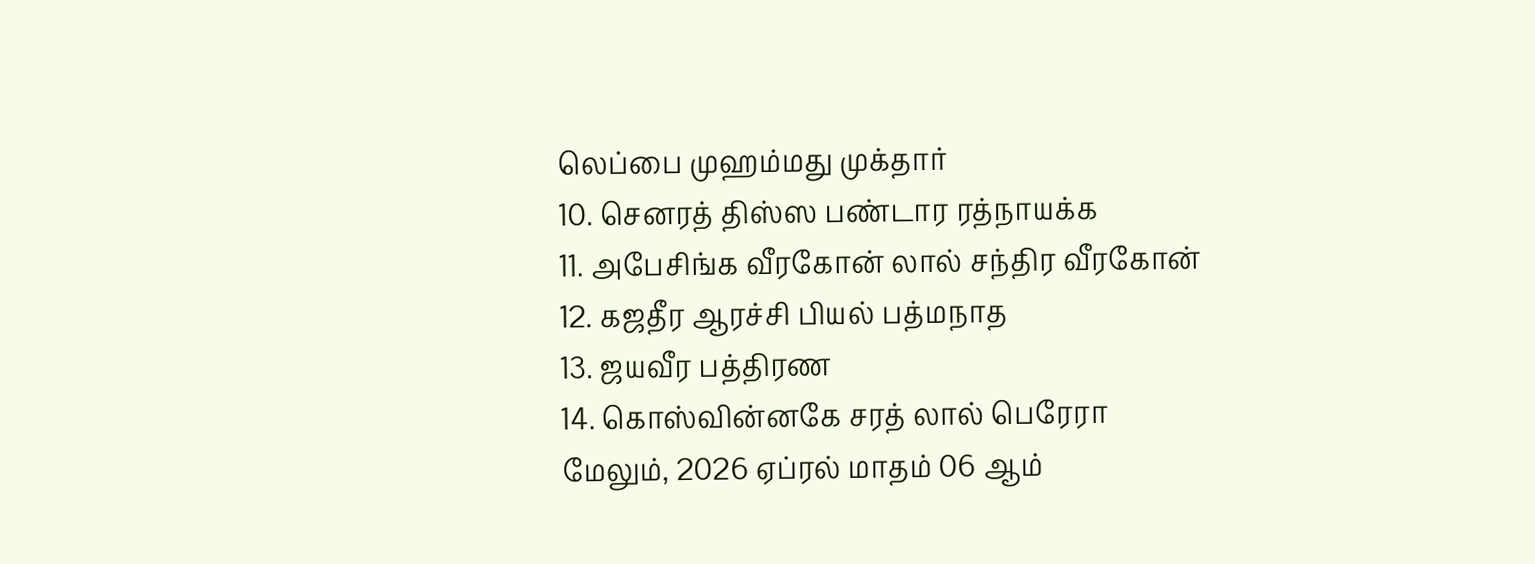லெப்பை முஹம்மது முக்தார்
10. செனரத் திஸ்ஸ பண்டார ரத்நாயக்க
11. அபேசிங்க வீரகோன் லால் சந்திர வீரகோன்
12. கஜதீர ஆரச்சி பியல் பத்மநாத
13. ஜயவீர பத்திரண
14. கொஸ்வின்னகே சரத் லால் பெரேரா
மேலும், 2026 ஏப்ரல் மாதம் 06 ஆம்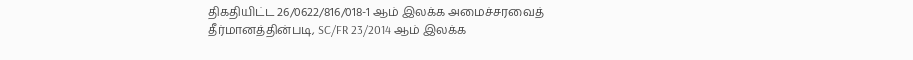திகதியிட்ட 26/0622/816/018-1 ஆம் இலக்க அமைச்சரவைத் தீர்மானத்தின்படி, SC/FR 23/2014 ஆம் இலக்க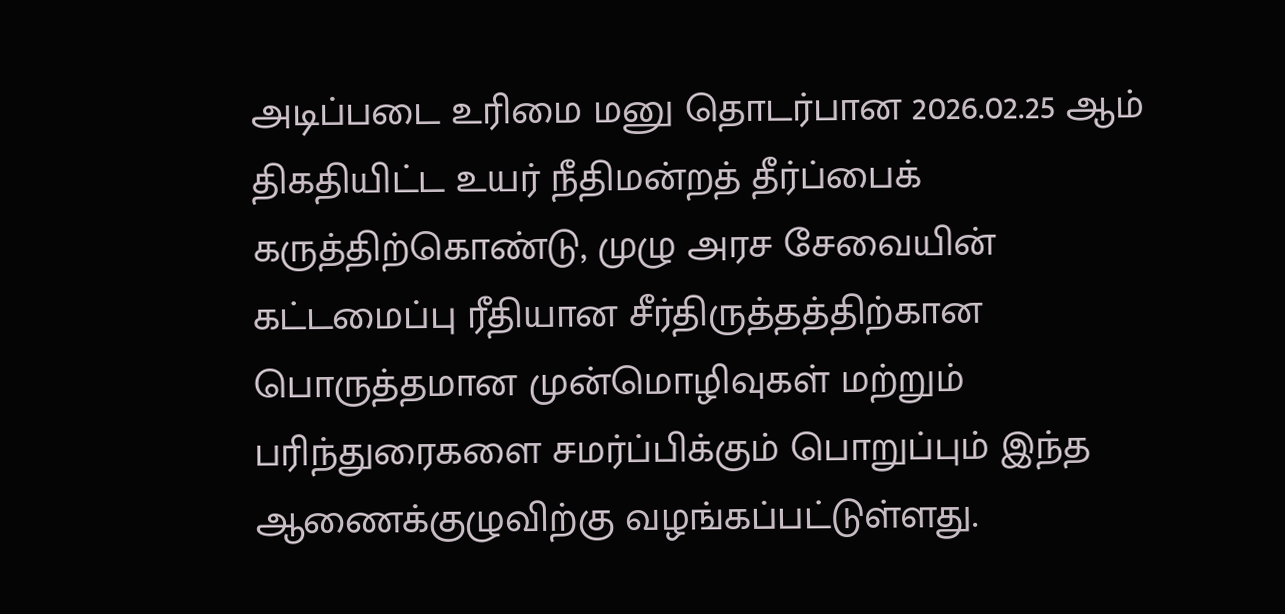அடிப்படை உரிமை மனு தொடர்பான 2026.02.25 ஆம் திகதியிட்ட உயர் நீதிமன்றத் தீர்ப்பைக் கருத்திற்கொண்டு, முழு அரச சேவையின் கட்டமைப்பு ரீதியான சீர்திருத்தத்திற்கான பொருத்தமான முன்மொழிவுகள் மற்றும் பரிந்துரைகளை சமர்ப்பிக்கும் பொறுப்பும் இந்த ஆணைக்குழுவிற்கு வழங்கப்பட்டுள்ளது.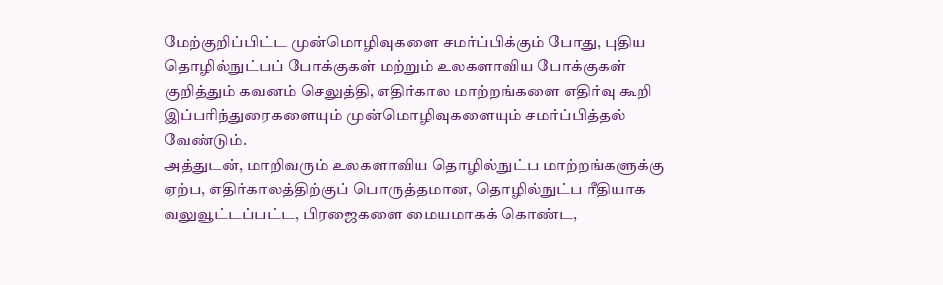மேற்குறிப்பிட்ட முன்மொழிவுகளை சமர்ப்பிக்கும் போது, புதிய தொழில்நுட்பப் போக்குகள் மற்றும் உலகளாவிய போக்குகள் குறித்தும் கவனம் செலுத்தி, எதிர்கால மாற்றங்களை எதிர்வு கூறி இப்பரிந்துரைகளையும் முன்மொழிவுகளையும் சமர்ப்பித்தல் வேண்டும்.
அத்துடன், மாறிவரும் உலகளாவிய தொழில்நுட்ப மாற்றங்களுக்கு ஏற்ப, எதிர்காலத்திற்குப் பொருத்தமான, தொழில்நுட்ப ரீதியாக வலுவூட்டப்பட்ட, பிரஜைகளை மையமாகக் கொண்ட,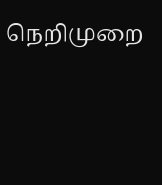நெறிமுறை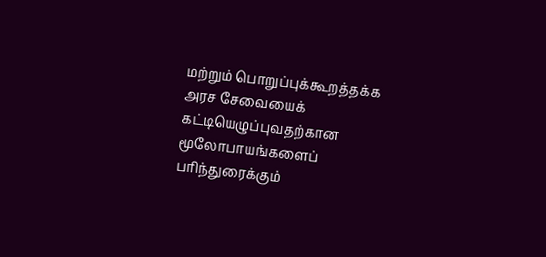மற்றும் பொறுப்புக்கூறத்தக்க அரச சேவையைக் கட்டியெழுப்புவதற்கான மூலோபாயங்களைப் பரிந்துரைக்கும்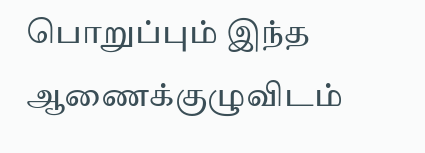பொறுப்பும் இந்த ஆணைக்குழுவிடம்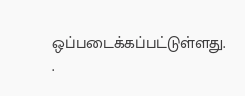ஒப்படைக்கப்பட்டுள்ளது.
.